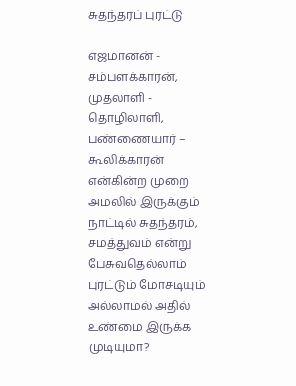சுதந்தரப் புரட்டு

எஜமானன் - சம்பளக்காரன், முதலாளி - தொழிலாளி, பண்ணையார் – கூலிக்காரன் என்கின்ற முறை அமலில் இருக்கும் நாட்டில் சுதந்தரம், சமத்துவம் என்று பேசுவதெல்லாம் புரட்டும் மோசடியும் அல்லாமல் அதில் உண்மை இருக்க முடியுமா?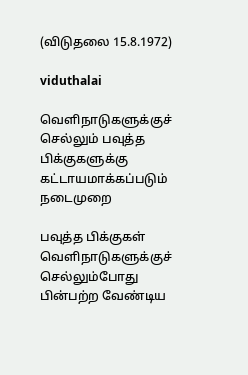(விடுதலை 15.8.1972)

viduthalai

வெளிநாடுகளுக்குச் செல்லும் பவுத்த பிக்குகளுக்கு கட்டாயமாக்கப்படும் நடைமுறை

பவுத்த பிக்குகள் வெளிநாடுகளுக்குச் செல்லும்போது பின்பற்ற வேண்டிய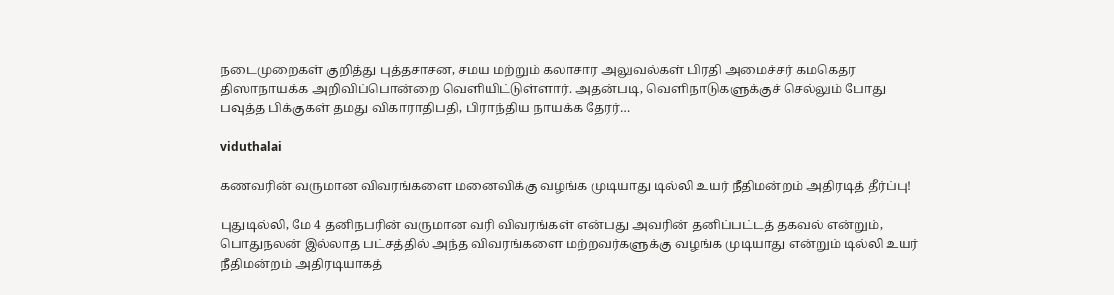நடைமுறைகள் குறித்து புத்தசாசன, சமய மற்றும் கலாசார அலுவல்கள் பிரதி அமைச்சர் கமகெதர திஸாநாயக்க அறிவிப்பொன்றை வெளியிட்டுள்ளார். அதன்படி, வெளிநாடுகளுக்குச் செல்லும் போது பவுத்த பிக்குகள் தமது விகாராதிபதி, பிராந்திய நாயக்க தேரர்…

viduthalai

கணவரின் வருமான விவரங்களை மனைவிக்கு வழங்க முடியாது டில்லி உயர் நீதிமன்றம் அதிரடித் தீர்ப்பு!

புதுடில்லி, மே 4 தனிநபரின் வருமான வரி விவரங்கள் என்பது அவரின் தனிப்பட்டத் தகவல் என்றும், பொதுநலன் இல்லாத பட்சத்தில் அந்த விவரங்களை மற்றவர்களுக்கு வழங்க முடியாது என்றும் டில்லி உயர் நீதிமன்றம் அதிரடியாகத்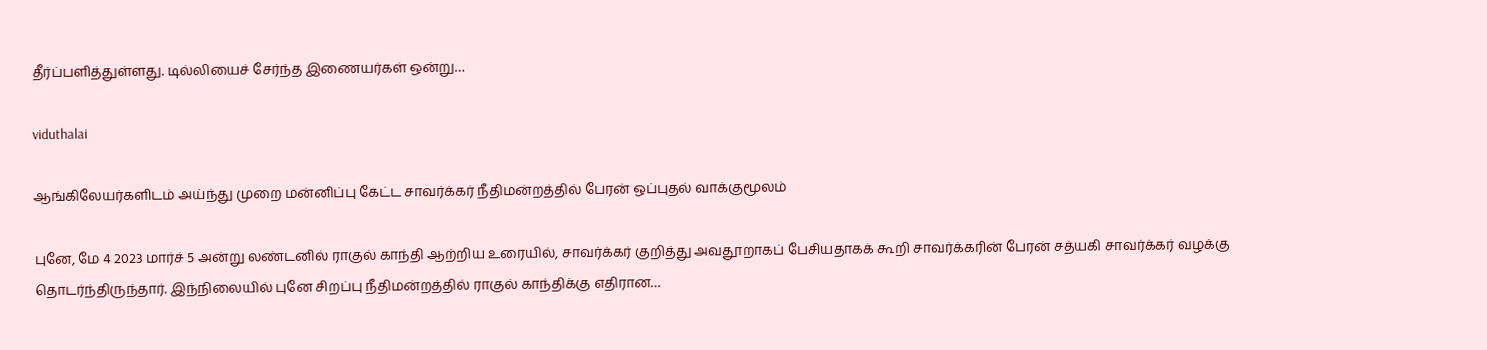தீர்ப்பளித்துள்ளது. டில்லியைச் சேர்ந்த இணையர்கள் ஒன்று…

viduthalai

ஆங்கிலேயர்களிடம் அய்ந்து முறை மன்னிப்பு கேட்ட சாவர்க்கர் நீதிமன்றத்தில் பேரன் ஒப்புதல் வாக்குமூலம்

புனே, மே 4 2023 மார்ச் 5 அன்று லண்டனில் ராகுல் காந்தி ஆற்றிய உரையில், சாவர்க்கர் குறித்து அவதூறாகப் பேசியதாகக் கூறி சாவர்க்கரின் பேரன் சத்யகி சாவர்க்கர் வழக்கு தொடர்ந்திருந்தார். இந்நிலையில் புனே சிறப்பு நீதிமன்றத்தில் ராகுல் காந்திக்கு எதிரான…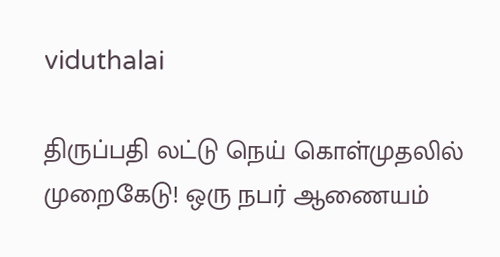viduthalai

திருப்பதி லட்டு நெய் கொள்முதலில் முறைகேடு! ஒரு நபர் ஆணையம்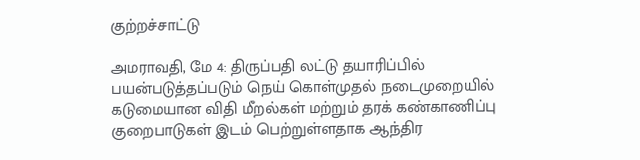குற்றச்சாட்டு

அமராவதி, மே 4: திருப்பதி லட்டு தயாரிப்பில் பயன்படுத்தப்படும் நெய் கொள்முதல் நடைமுறையில் கடுமையான விதி மீறல்கள் மற்றும் தரக் கண்காணிப்பு குறைபாடுகள் இடம் பெற்றுள்ளதாக ஆந்திர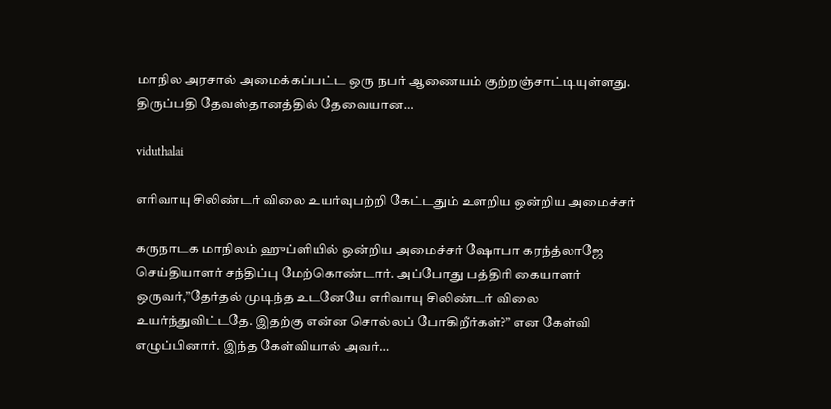மாநில அரசால் அமைக்கப்பட்ட ஒரு நபர் ஆணையம் குற்றஞ்சாட்டியுள்ளது. திருப்பதி தேவஸ்தானத்தில் தேவையான…

viduthalai

எரிவாயு சிலிண்டர் விலை உயர்வுபற்றி கேட்டதும் உளறிய ஒன்றிய அமைச்சர்

கருநாடக மாநிலம் ஹுப்ளியில் ஒன்றிய அமைச்சர் ஷோபா கரந்த்லாஜே செய்தியாளர் சந்திப்பு மேற்கொண்டார். அப்போது பத்திரி கையாளர் ஒருவர்,”தேர்தல் முடிந்த உடனேயே எரிவாயு சிலிண்டர் விலை உயர்ந்துவிட்டதே. இதற்கு என்ன சொல்லப் போகிறீர்கள்?” என கேள்வி எழுப்பினார். இந்த கேள்வியால் அவர்…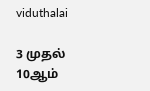viduthalai

3 முதல் 10ஆம்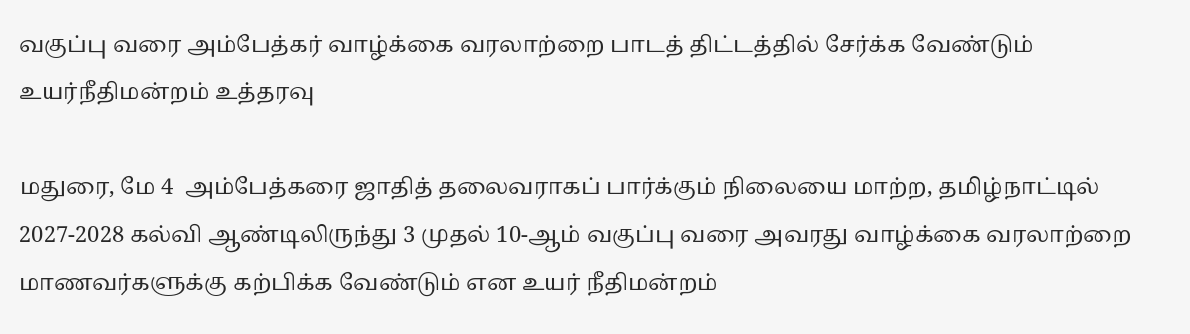வகுப்பு வரை அம்பேத்கர் வாழ்க்கை வரலாற்றை பாடத் திட்டத்தில் சேர்க்க வேண்டும் உயர்நீதிமன்றம் உத்தரவு

மதுரை, மே 4  அம்பேத்கரை ஜாதித் தலைவராகப் பார்க்கும் நிலையை மாற்ற, தமிழ்நாட்டில் 2027-2028 கல்வி ஆண்டிலிருந்து 3 முதல் 10-ஆம் வகுப்பு வரை அவரது வாழ்க்கை வரலாற்றை மாணவர்களுக்கு கற்பிக்க வேண்டும் என உயர் நீதிமன்றம்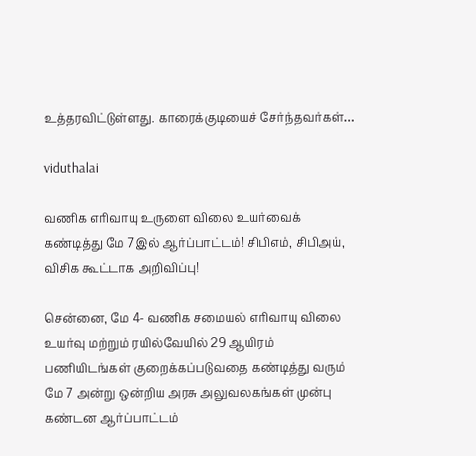உத்தரவிட்டுள்ளது. காரைக்குடியைச் சேர்ந்தவர்கள்…

viduthalai

வணிக எரிவாயு உருளை விலை உயர்வைக் கண்டித்து மே 7இல் ஆர்ப்பாட்டம்! சிபிஎம், சிபிஅய், விசிக கூட்டாக அறிவிப்பு!

சென்னை, மே 4- வணிக சமையல் எரிவாயு விலை உயர்வு மற்றும் ரயில்வேயில் 29 ஆயிரம் பணியிடங்கள் குறைக்கப்படுவதை கண்டித்து வரும் மே 7 அன்று ஒன்றிய அரசு அலுவலகங்கள் முன்பு கண்டன ஆர்ப்பாட்டம்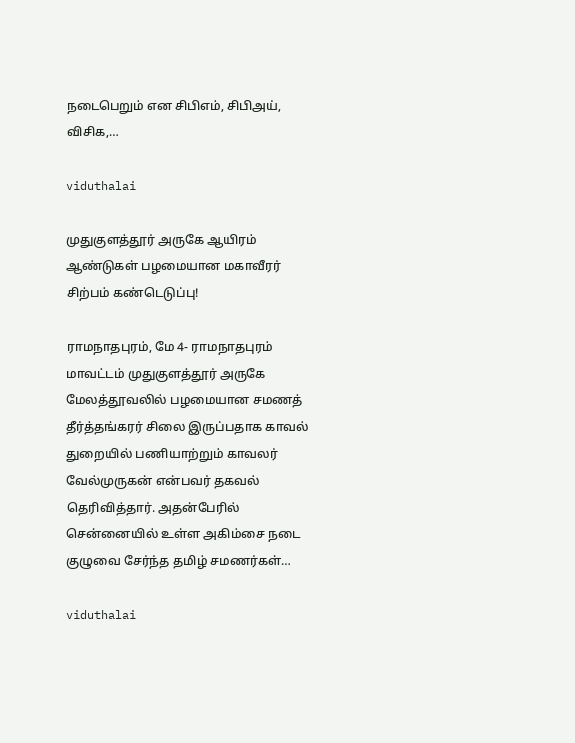நடைபெறும் என சிபிஎம், சிபிஅய், விசிக,…

viduthalai

முதுகுளத்தூர் அருகே ஆயிரம் ஆண்டுகள் பழமையான மகாவீரர் சிற்பம் கண்டெடுப்பு!

ராமநாதபுரம், மே 4- ராமநாதபுரம் மாவட்டம் முதுகுளத்தூர் அருகே மேலத்தூவலில் பழமையான சமணத் தீர்த்தங்கரர் சிலை இருப்பதாக காவல் துறையில் பணியாற்றும் காவலர் வேல்முருகன் என்பவர் தகவல் தெரிவித்தார். அதன்பேரில் சென்னையில் உள்ள அகிம்சை நடை குழுவை சேர்ந்த தமிழ் சமணர்கள்…

viduthalai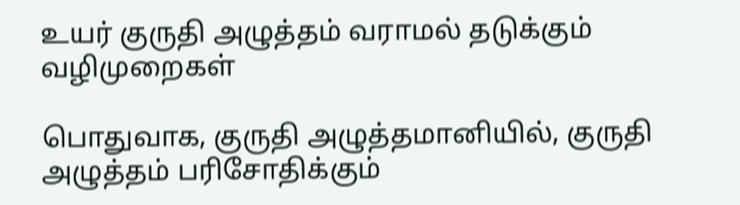உயர் குருதி அழுத்தம் வராமல் தடுக்கும் வழிமுறைகள்

பொதுவாக, குருதி அழுத்தமானியில், குருதி அழுத்தம் பரிசோதிக்கும்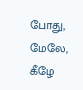போது, மேலே, கீழே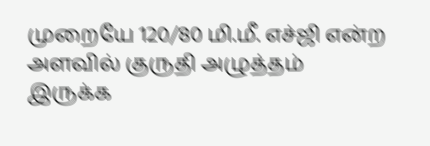முறையே 120/80 மி.மீ. எச்ஜி என்ற அளவில் குருதி அழுத்தம் இருக்க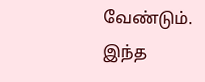வேண்டும். இந்த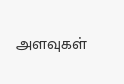அளவுகள்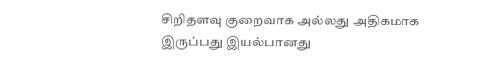சிறிதளவு குறைவாக அல்லது அதிகமாக இருப்பது இயல்பானது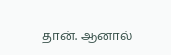தான். ஆனால்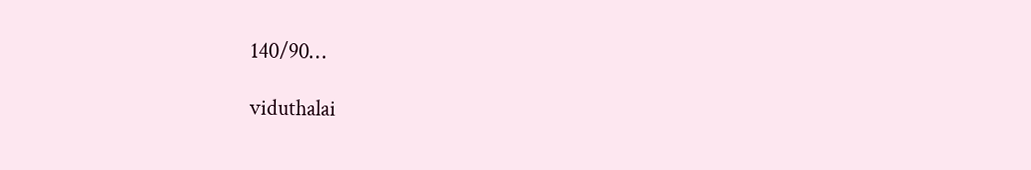140/90…

viduthalai